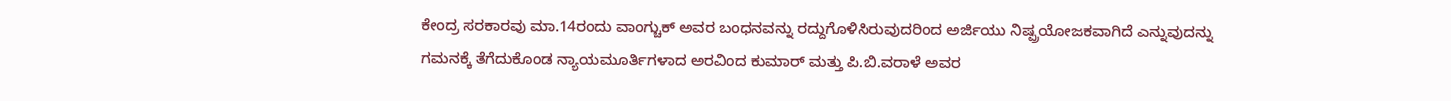ಕೇಂದ್ರ ಸರಕಾರವು ಮಾ.14ರಂದು ವಾಂಗ್ಚುಕ್ ಅವರ ಬಂಧನವನ್ನು ರದ್ದುಗೊಳಿಸಿರುವುದರಿಂದ ಅರ್ಜಿಯು ನಿಷ್ಪ್ರಯೋಜಕವಾಗಿದೆ ಎನ್ನುವುದನ್ನು ಗಮನಕ್ಕೆ ತೆಗೆದುಕೊಂಡ ನ್ಯಾಯಮೂರ್ತಿಗಳಾದ ಅರವಿಂದ ಕುಮಾರ್ ಮತ್ತು ಪಿ.ಬಿ.ವರಾಳೆ ಅವರ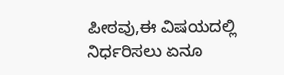ಪೀಠವು,ಈ ವಿಷಯದಲ್ಲಿ ನಿರ್ಧರಿಸಲು ಏನೂ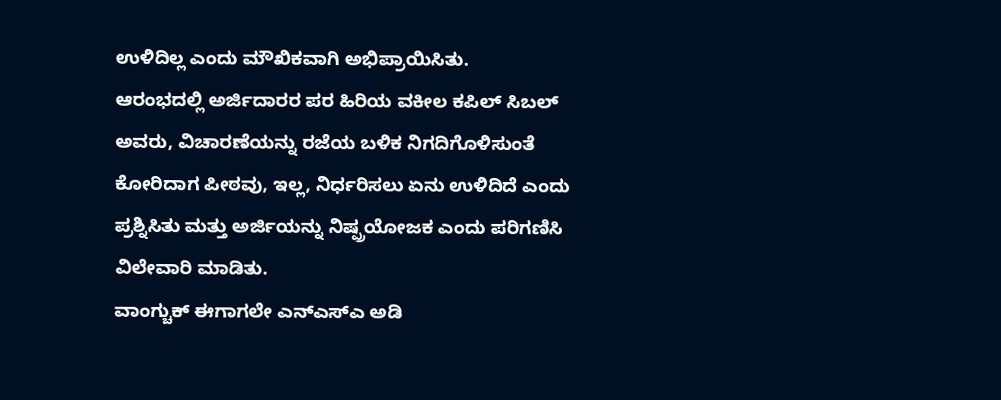ಉಳಿದಿಲ್ಲ ಎಂದು ಮೌಖಿಕವಾಗಿ ಅಭಿಪ್ರಾಯಿಸಿತು.
ಆರಂಭದಲ್ಲಿ ಅರ್ಜಿದಾರರ ಪರ ಹಿರಿಯ ವಕೀಲ ಕಪಿಲ್ ಸಿಬಲ್ ಅವರು, ವಿಚಾರಣೆಯನ್ನು ರಜೆಯ ಬಳಿಕ ನಿಗದಿಗೊಳಿಸುಂತೆ ಕೋರಿದಾಗ ಪೀಠವು, ಇಲ್ಲ, ನಿರ್ಧರಿಸಲು ಏನು ಉಳಿದಿದೆ ಎಂದು ಪ್ರಶ್ನಿಸಿತು ಮತ್ತು ಅರ್ಜಿಯನ್ನು ನಿಷ್ಪ್ರಯೋಜಕ ಎಂದು ಪರಿಗಣಿಸಿ ವಿಲೇವಾರಿ ಮಾಡಿತು.
ವಾಂಗ್ಚುಕ್ ಈಗಾಗಲೇ ಎನ್ಎಸ್ಎ ಅಡಿ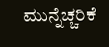ಮುನ್ನೆಚ್ಚರಿಕೆ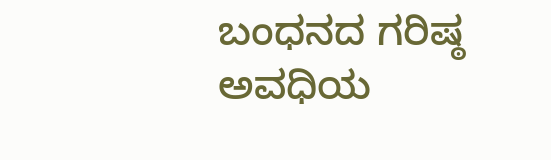ಬಂಧನದ ಗರಿಷ್ಠ ಅವಧಿಯ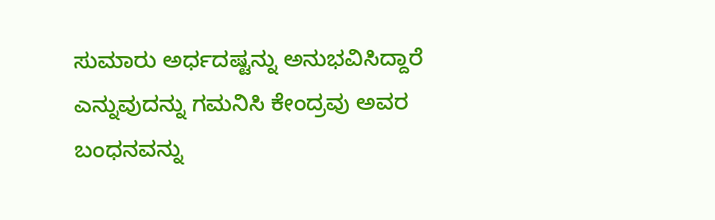ಸುಮಾರು ಅರ್ಧದಷ್ಟನ್ನು ಅನುಭವಿಸಿದ್ದಾರೆ ಎನ್ನುವುದನ್ನು ಗಮನಿಸಿ ಕೇಂದ್ರವು ಅವರ ಬಂಧನವನ್ನು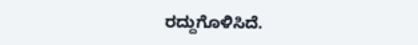ರದ್ದುಗೊಳಿಸಿದೆ.